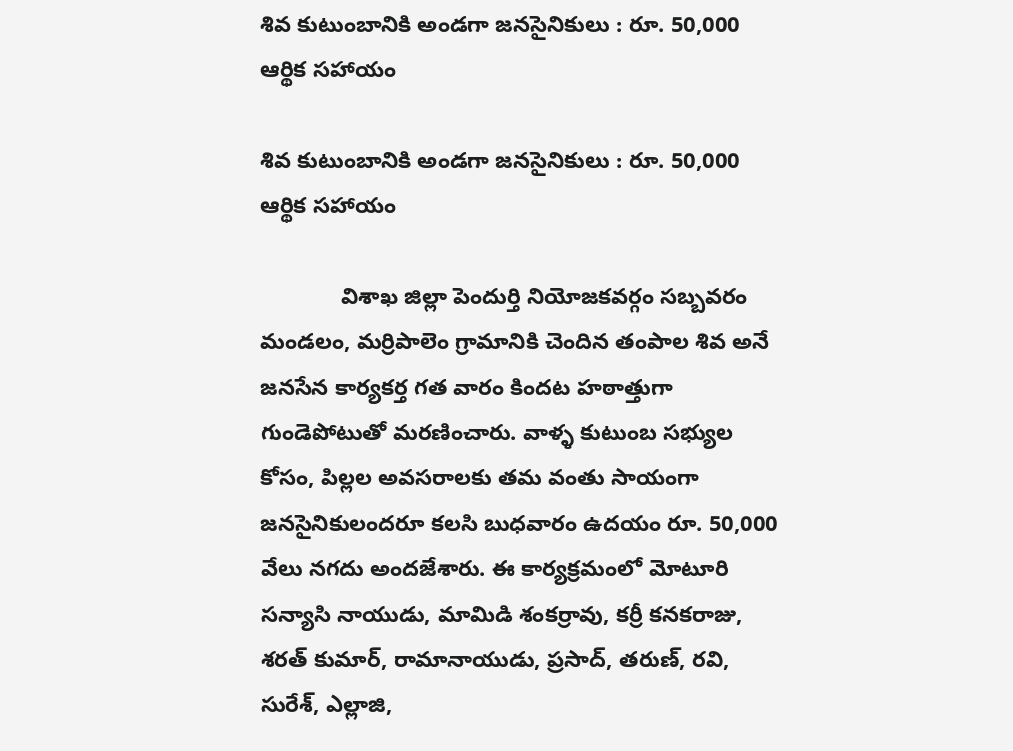శివ కుటుంబానికి అండగా జనసైనికులు : రూ. 50,000 ఆర్థిక సహాయం

శివ కుటుంబానికి అండగా జనసైనికులు : రూ. 50,000 ఆర్థిక సహాయం

             విశాఖ జిల్లా పెందుర్తి నియోజకవర్గం సబ్బవరం మండలం, మర్రిపాలెం గ్రామానికి చెందిన తంపాల శివ అనే జనసేన కార్యకర్త గత వారం కిందట హఠాత్తుగా గుండెపోటుతో మరణించారు. వాళ్ళ కుటుంబ సభ్యుల కోసం, పిల్లల అవసరాలకు తమ వంతు సాయంగా జనసైనికులందరూ కలసి బుధవారం ఉదయం రూ. 50,000 వేలు నగదు అందజేశారు. ఈ కార్యక్రమంలో మోటూరి సన్యాసి నాయుడు, మామిడి శంకర్రావు, కర్రీ కనకరాజు, శరత్ కుమార్, రామానాయుడు, ప్రసాద్, తరుణ్, రవి, సురేశ్, ఎల్లాజి,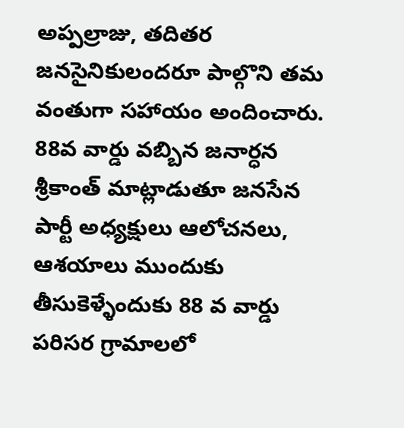అప్పల్రాజు, తదితర జనసైనికులందరూ పాల్గొని తమ వంతుగా సహాయం అందించారు. 88వ వార్డు వబ్బిన జనార్ధన శ్రీకాంత్ మాట్లాడుతూ జనసేన పార్టీ అధ్యక్షులు ఆలోచనలు, ఆశయాలు ముందుకు తీసుకెళ్ళేందుకు 88 వ వార్డు పరిసర గ్రామాలలో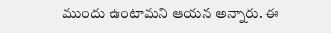ముందు ఉంటామని ఆయన అన్నారు. ఈ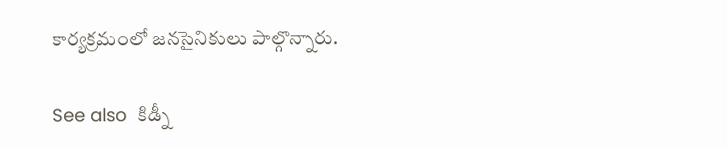కార్యక్రమంలో జనసైనికులు పాల్గొన్నారు.

See also  కిడ్నీ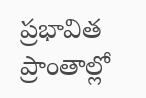ప్రభావిత ప్రాంతాల్లో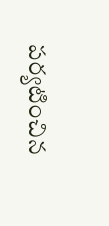పర్యటించిన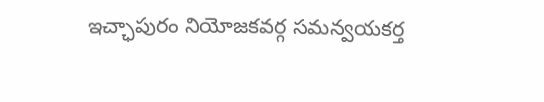ఇచ్ఛాపురం నియోజకవర్గ సమన్వయకర్త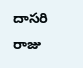దాసరి రాజు